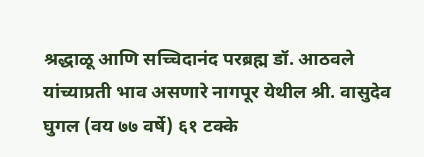श्रद्धाळू आणि सच्चिदानंद परब्रह्म डॉ. आठवले यांच्याप्रती भाव असणारे नागपूर येथील श्री. वासुदेव घुगल (वय ७७ वर्षे) ६१ टक्के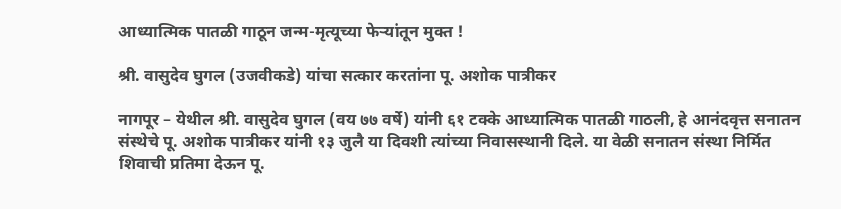आध्यात्मिक पातळी गाठून जन्म-मृत्यूच्या फेर्‍यांतून मुक्त !

श्री. वासुदेव घुगल (उजवीकडे) यांचा सत्कार करतांना पू. अशोक पात्रीकर

नागपूर – येथील श्री. वासुदेव घुगल (वय ७७ वर्षे) यांनी ६१ टक्के आध्यात्मिक पातळी गाठली, हे आनंदवृत्त सनातन संस्थेचे पू. अशोक पात्रीकर यांनी १३ जुलै या दिवशी त्यांच्या निवासस्थानी दिले. या वेळी सनातन संस्था निर्मित शिवाची प्रतिमा देऊन पू.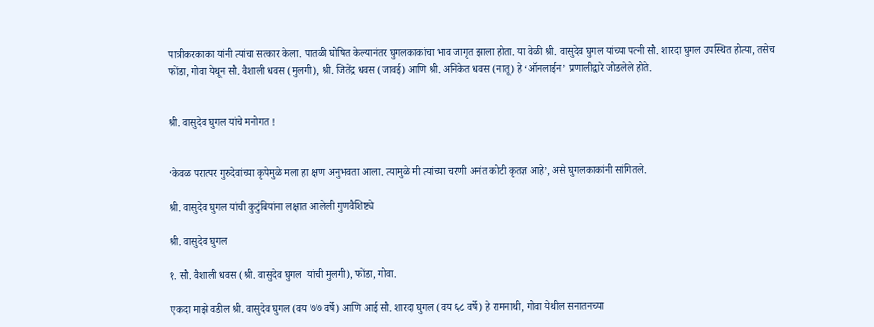पात्रीकरकाका यांनी त्यांचा सत्कार केला. पातळी घोषित केल्यानंतर घुगलकाकांचा भाव जागृत झाला होता. या वेळी श्री. वासुदेव घुगल यांच्या पत्नी सौ. शारदा घुगल उपस्थित होत्या, तसेच फोंडा, गोवा येथून सौ. वैशाली धवस (मुलगी), श्री. जितेंद्र धवस (जावई) आणि श्री. अनिकेत धवस (नातू) हे ‘ऑनलाईन’ प्रणालीद्वारे जोडलेले होते.


श्री. वासुदेव घुगल यांचे मनोगत !


‘केवळ परात्पर गुरुदेवांच्या कृपेमुळे मला हा क्षण अनुभवता आला. त्यामुळे मी त्यांच्या चरणी अनंत कोटी कृतज्ञ आहे’, असे घुगलकाकांनी सांगितले.

श्री. वासुदेव घुगल यांची कुटुंबियांना लक्षात आलेली गुणवैशिष्ट्ये

श्री. वासुदेव घुगल

१. सौ. वैशाली धवस (श्री. वासुदेव घुगल  यांची मुलगी), फोंडा, गोवा.

एकदा माझे वडील श्री. वासुदेव घुगल (वय ७७ वर्षे) आणि आई सौ. शारदा घुगल (वय ६८ वर्षे) हे रामनाथी, गोवा येथील सनातनच्या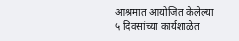आश्रमात आयोजित केलेल्या ५ दिवसांच्या कार्यशाळेत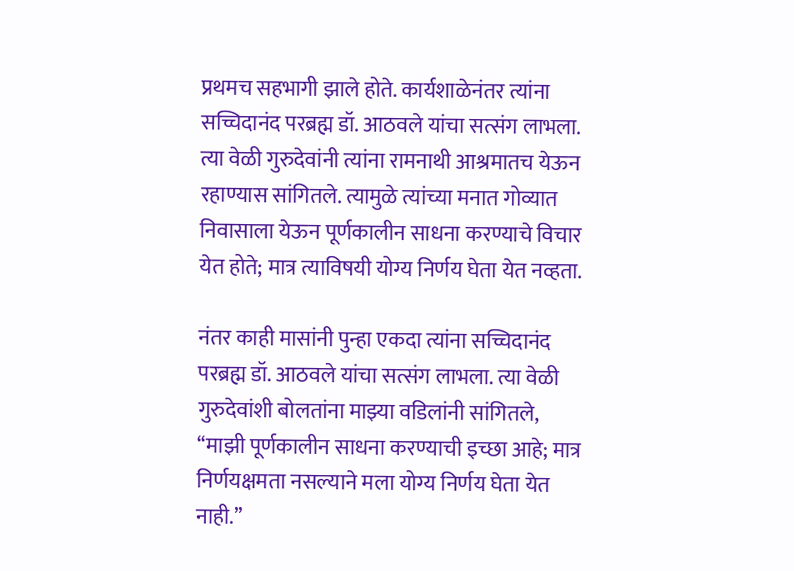प्रथमच सहभागी झाले होते. कार्यशाळेनंतर त्यांना सच्चिदानंद परब्रह्म डॉ. आठवले यांचा सत्संग लाभला. त्या वेळी गुरुदेवांनी त्यांना रामनाथी आश्रमातच येऊन रहाण्यास सांगितले. त्यामुळे त्यांच्या मनात गोव्यात निवासाला येऊन पूर्णकालीन साधना करण्याचे विचार येत होते; मात्र त्याविषयी योग्य निर्णय घेता येत नव्हता.

नंतर काही मासांनी पुन्हा एकदा त्यांना सच्चिदानंद परब्रह्म डॉ. आठवले यांचा सत्संग लाभला. त्या वेळी गुरुदेवांशी बोलतांना माझ्या वडिलांनी सांगितले, ‘‘माझी पूर्णकालीन साधना करण्याची इच्छा आहे; मात्र निर्णयक्षमता नसल्याने मला योग्य निर्णय घेता येत नाही.’’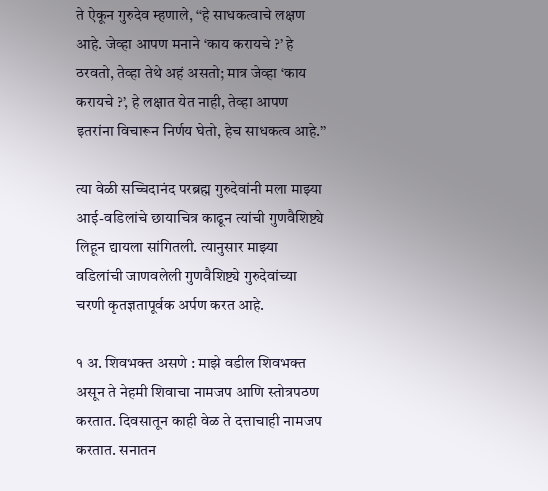ते ऐकून गुरुदेव म्हणाले, ‘‘हे साधकत्वाचे लक्षण आहे. जेव्हा आपण मनाने ‘काय करायचे ?’ हे ठरवतो, तेव्हा तेथे अहं असतो; मात्र जेव्हा ‘काय करायचे ?’, हे लक्षात येत नाही, तेव्हा आपण इतरांना विचारून निर्णय घेतो, हेच साधकत्व आहे.’’

त्या वेळी सच्चिदानंद परब्रह्म गुरुदेवांनी मला माझ्या आई-वडिलांचे छायाचित्र काढून त्यांची गुणवैशिष्ट्ये लिहून द्यायला सांगितली. त्यानुसार माझ्या वडिलांची जाणवलेली गुणवैशिष्ट्ये गुरुदेवांच्या चरणी कृतज्ञतापूर्वक अर्पण करत आहे.

१ अ. शिवभक्त असणे : माझे वडील शिवभक्त असून ते नेहमी शिवाचा नामजप आणि स्तोत्रपठण करतात. दिवसातून काही वेळ ते दत्ताचाही नामजप करतात. सनातन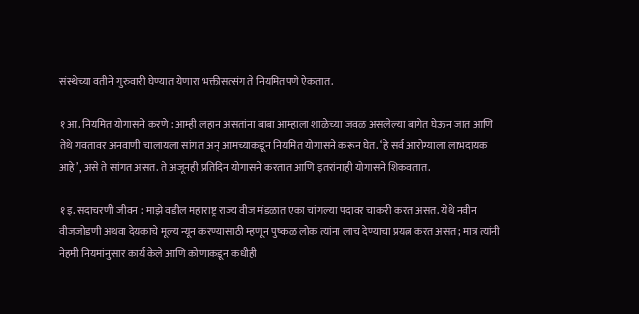संस्थेच्या वतीने गुरुवारी घेण्यात येणारा भक्तीसत्संग ते नियमितपणे ऐकतात.

१ आ. नियमित योगासने करणे : आम्ही लहान असतांना बाबा आम्हाला शाळेच्या जवळ असलेल्या बागेत घेऊन जात आणि तेथे गवतावर अनवाणी चालायला सांगत अन् आमच्याकडून नियमित योगासने करून घेत. ‘हे सर्व आरोग्याला लाभदायक आहे’, असे ते सांगत असत. ते अजूनही प्रतिदिन योगासने करतात आणि इतरांनाही योगासने शिकवतात.

१ इ. सदाचरणी जीवन : माझे वडील महाराष्ट्र राज्य वीज मंडळात एका चांगल्या पदावर चाकरी करत असत. येथे नवीन वीजजोडणी अथवा देयकाचे मूल्य न्यून करण्यासाठी म्हणून पुष्कळ लोक त्यांना लाच देण्याचा प्रयत्न करत असत; मात्र त्यांनी नेहमी नियमांनुसार कार्य केले आणि कोणाकडून कधीही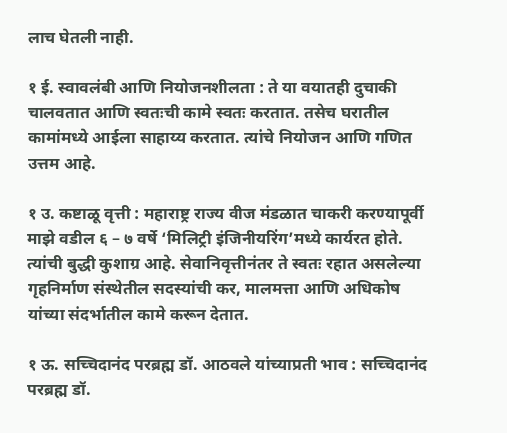लाच घेतली नाही.

१ ई. स्वावलंबी आणि नियोजनशीलता : ते या वयातही दुचाकी चालवतात आणि स्वतःची कामे स्वतः करतात. तसेच घरातील कामांमध्ये आईला साहाय्य करतात. त्यांचे नियोजन आणि गणित उत्तम आहे.

१ उ. कष्टाळू वृत्ती : महाराष्ट्र राज्य वीज मंडळात चाकरी करण्यापूर्वी माझे वडील ६ – ७ वर्षे ‘मिलिट्री इंजिनीयरिंग’मध्ये कार्यरत होते. त्यांची बुद्धी कुशाग्र आहे. सेवानिवृत्तीनंतर ते स्वतः रहात असलेल्या गृहनिर्माण संस्थेतील सदस्यांची कर, मालमत्ता आणि अधिकोष यांच्या संदर्भातील कामे करून देतात.

१ ऊ. सच्चिदानंद परब्रह्म डॉ. आठवले यांच्याप्रती भाव : सच्चिदानंद परब्रह्म डॉ.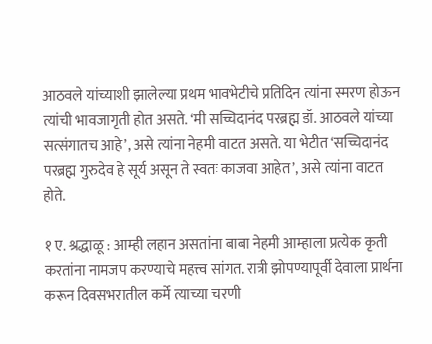आठवले यांच्याशी झालेल्या प्रथम भावभेटीचे प्रतिदिन त्यांना स्मरण होऊन त्यांची भावजागृती होत असते. ‘मी सच्चिदानंद परब्रह्म डॉ. आठवले यांच्या सत्संगातच आहे’, असे त्यांना नेहमी वाटत असते. या भेटीत ‘सच्चिदानंद परब्रह्म गुरुदेव हे सूर्य असून ते स्वतः काजवा आहेत’, असे त्यांना वाटत होते.

१ ए. श्रद्धाळू : आम्ही लहान असतांना बाबा नेहमी आम्हाला प्रत्येक कृती करतांना नामजप करण्याचे महत्त्व सांगत. रात्री झोपण्यापूर्वी देवाला प्रार्थना करून दिवसभरातील कर्मे त्याच्या चरणी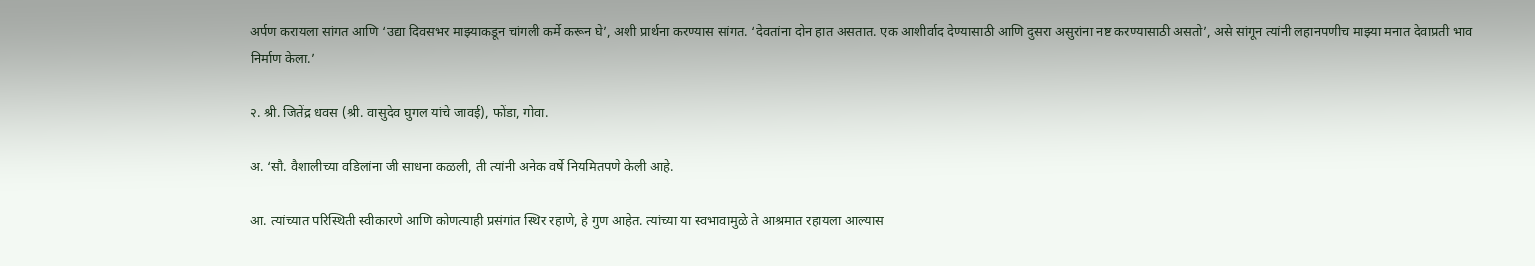अर्पण करायला सांगत आणि ‘उद्या दिवसभर माझ्याकडून चांगली कर्मे करून घे’, अशी प्रार्थना करण्यास सांगत. ‘देवतांना दोन हात असतात. एक आशीर्वाद देण्यासाठी आणि दुसरा असुरांना नष्ट करण्यासाठी असतो’, असे सांगून त्यांनी लहानपणीच माझ्या मनात देवाप्रती भाव निर्माण केला.’

२. श्री. जितेंद्र धवस (श्री. वासुदेव घुगल यांचे जावई), फोंडा, गोवा.

अ. ‘सौ. वैशालीच्या वडिलांना जी साधना कळली, ती त्यांनी अनेक वर्षे नियमितपणे केली आहे.

आ. त्यांच्यात परिस्थिती स्वीकारणे आणि कोणत्याही प्रसंगांत स्थिर रहाणे, हे गुण आहेत. त्यांच्या या स्वभावामुळे ते आश्रमात रहायला आल्यास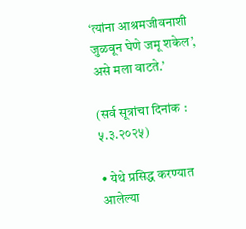‘त्यांना आश्रमजीवनाशी जुळवून घेणे जमू शकेल’, असे मला वाटते.’

(सर्व सूत्रांचा दिनांक : ५.३.२०२५)

• येथे प्रसिद्ध करण्यात आलेल्या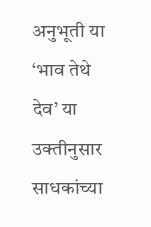अनुभूती या ‘भाव तेथे देव’ या उक्तीनुसार साधकांच्या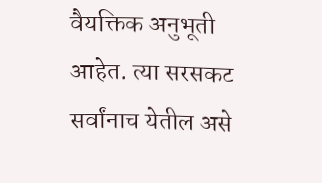वैयक्तिक अनुभूती आहेत. त्या सरसकट सर्वांनाच येतील असे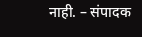नाही. – संपादक